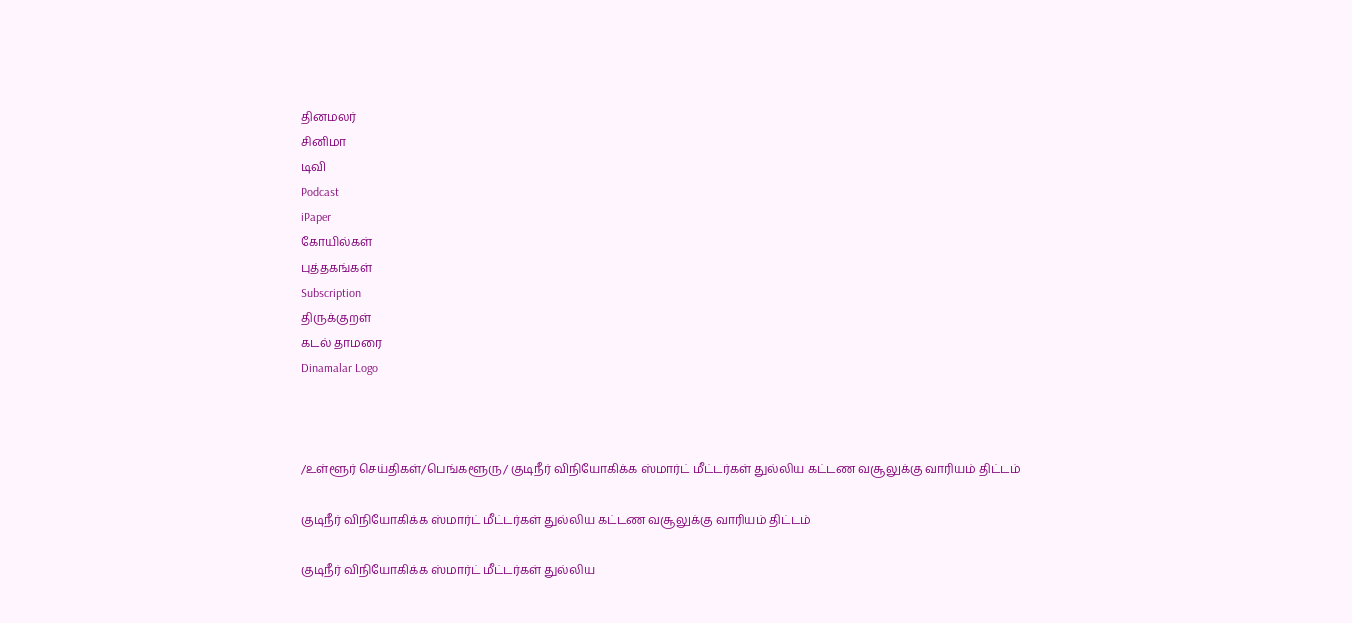தினமலர்
சினிமா
டிவி
Podcast
iPaper
கோயில்கள்
புத்தகங்கள்
Subscription
திருக்குறள்
கடல் தாமரை
Dinamalar Logo



/உள்ளூர் செய்திகள்/பெங்களூரு/ குடிநீர் விநியோகிக்க ஸ்மார்ட் மீட்டர்கள் துல்லிய கட்டண வசூலுக்கு வாரியம் திட்டம்

குடிநீர் விநியோகிக்க ஸ்மார்ட் மீட்டர்கள் துல்லிய கட்டண வசூலுக்கு வாரியம் திட்டம்

குடிநீர் விநியோகிக்க ஸ்மார்ட் மீட்டர்கள் துல்லிய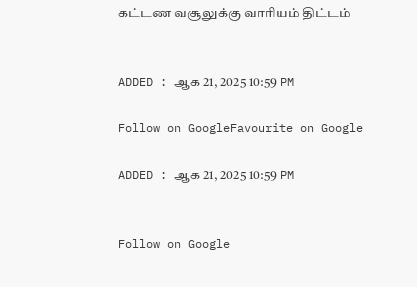கட்டண வசூலுக்கு வாரியம் திட்டம்


ADDED : ஆக 21, 2025 10:59 PM

Follow on GoogleFavourite on Google

ADDED : ஆக 21, 2025 10:59 PM


Follow on Google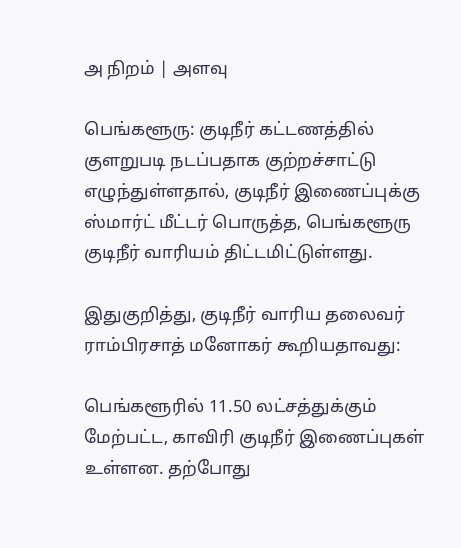அ நிறம் | அளவு

பெங்களூரு: குடிநீர் கட்டணத்தில் குளறுபடி நடப்பதாக குற்றச்சாட்டு எழுந்துள்ளதால், குடிநீர் இணைப்புக்கு ஸ்மார்ட் மீட்டர் பொருத்த, பெங்களூரு குடிநீர் வாரியம் திட்டமிட்டுள்ளது.

இதுகுறித்து, குடிநீர் வாரிய தலைவர் ராம்பிரசாத் மனோகர் கூறியதாவது:

பெங்களூரில் 11.50 லட்சத்துக்கும் மேற்பட்ட, காவிரி குடிநீர் இணைப்புகள் உள்ளன. தற்போது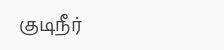குடிநீர்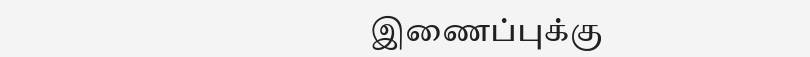இணைப்புக்கு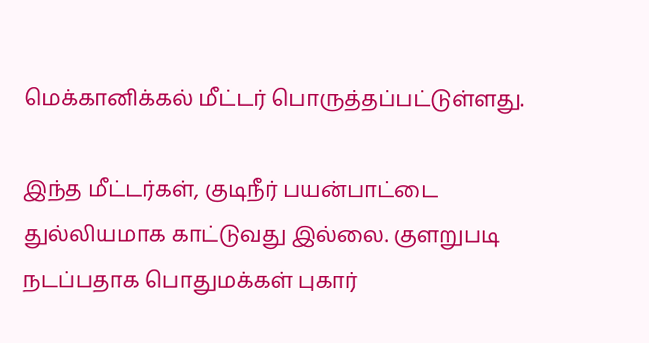மெக்கானிக்கல் மீட்டர் பொருத்தப்பட்டுள்ளது.

இந்த மீட்டர்கள், குடிநீர் பயன்பாட்டை துல்லியமாக காட்டுவது இல்லை. குளறுபடி நடப்பதாக பொதுமக்கள் புகார்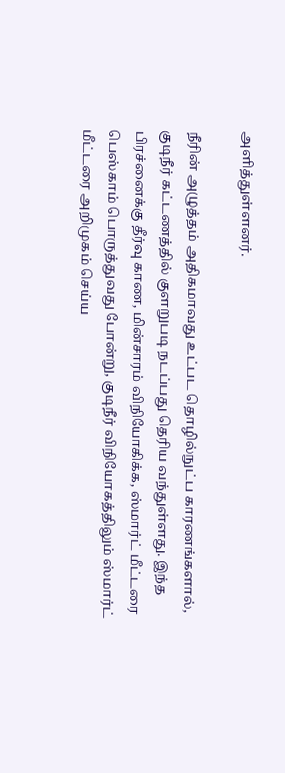அளித்துள்ளனர்.

நீரின் அழுத்தம் அதிகமாவது உட்பட தொழில்நுட்ப காரணங்களால், குடிநீர் கட்டணத்தில் குளறுபடி நடப்பது தெரிய வந்துள்ளது. இந்த பிரச்னைக்கு தீர்வு காண, மின்சாரம் விநியோகிக்க, ஸ்மார்ட் மீட்டரை பெஸ்காம் பொருத்துவது போன்று, குடிநீர் விநியோகத்திலும் ஸ்மார்ட் மீட்டரை அறிமுகம் செய்ய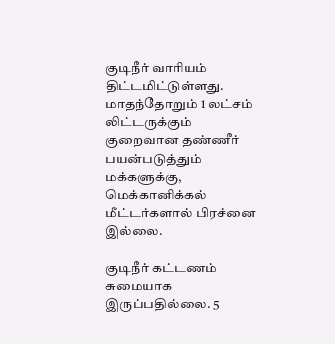குடிநீர் வாரியம் திட்டமிட்டுள்ளது. மாதந்தோறும் 1 லட்சம் லிட்டருக்கும் குறைவான தண்ணீர் பயன்படுத்தும் மக்களுக்கு, மெக்கானிக்கல் மீட்டர்களால் பிரச்னை இல்லை.

குடிநீர் கட்டணம் சுமையாக இருப்பதில்லை. 5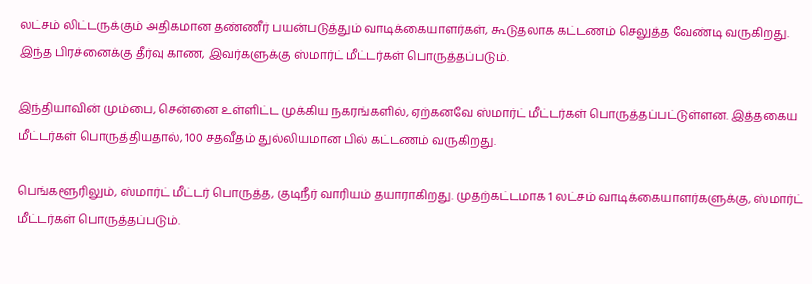லட்சம் லிட்டருக்கும் அதிகமான தண்ணீர் பயன்படுத்தும் வாடிக்கையாளர்கள், கூடுதலாக கட்டணம் செலுத்த வேண்டி வருகிறது. இந்த பிரச்னைக்கு தீர்வு காண, இவர்களுக்கு ஸ்மார்ட் மீட்டர்கள் பொருத்தப்படும்.

இந்தியாவின் மும்பை, சென்னை உள்ளிட்ட முக்கிய நகரங்களில், ஏற்கனவே ஸ்மார்ட் மீட்டர்கள் பொருத்தப்பட்டுள்ளன. இத்தகைய மீட்டர்கள் பொருத்தியதால், 100 சதவீதம் துல்லியமான பில் கட்டணம் வருகிறது.

பெங்களூரிலும், ஸ்மார்ட் மீட்டர் பொருத்த, குடிநீர் வாரியம் தயாராகிறது. முதற்கட்டமாக 1 லட்சம் வாடிக்கையாளர்களுக்கு, ஸ்மார்ட் மீட்டர்கள் பொருத்தப்படும்.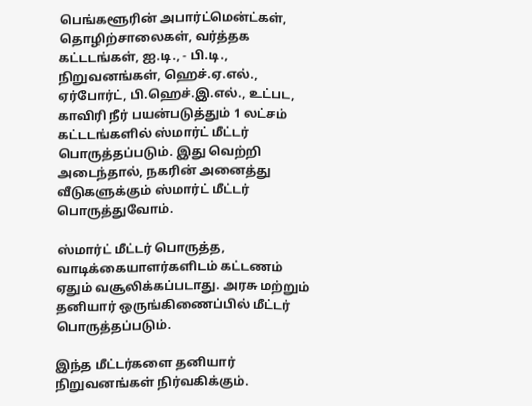பெங்களூரின் அபார்ட்மென்ட்கள், தொழிற்சாலைகள், வர்த்தக கட்டடங்கள், ஐ.டி., - பி.டி., நிறுவனங்கள், ஹெச்.ஏ.எல்., ஏர்போர்ட், பி.ஹெச்.இ.எல்., உட்பட, காவிரி நீர் பயன்படுத்தும் 1 லட்சம் கட்டடங்களில் ஸ்மார்ட் மீட்டர் பொருத்தப்படும். இது வெற்றி அடைந்தால், நகரின் அனைத்து வீடுகளுக்கும் ஸ்மார்ட் மீட்டர் பொருத்துவோம்.

ஸ்மார்ட் மீட்டர் பொருத்த, வாடிக்கையாளர்களிடம் கட்டணம் ஏதும் வசூலிக்கப்படாது. அரசு மற்றும் தனியார் ஒருங்கிணைப்பில் மீட்டர் பொருத்தப்படும்.

இந்த மீட்டர்களை தனியார் நிறுவனங்கள் நிர்வகிக்கும்.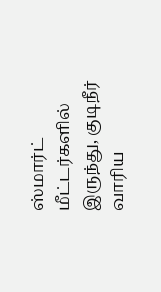ஸ்மார்ட் மீட்டர்களில் இருந்து, குடிநீர் வாரிய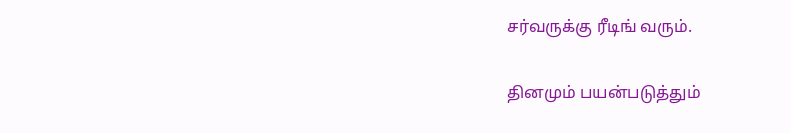சர்வருக்கு ரீடிங் வரும்.

தினமும் பயன்படுத்தும்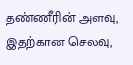தண்ணீரின் அளவு, இதற்கான செலவு,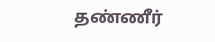தண்ணீர்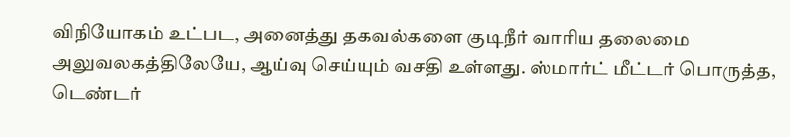விநியோகம் உட்பட, அனைத்து தகவல்களை குடிநீர் வாரிய தலைமை அலுவலகத்திலேயே, ஆய்வு செய்யும் வசதி உள்ளது. ஸ்மார்ட் மீட்டர் பொருத்த, டெண்டர்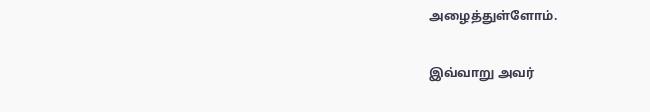அழைத்துள்ளோம்.

இவ்வாறு அவர்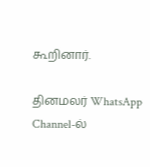கூறினார்.

தினமலர் WhatsApp Channel-ல்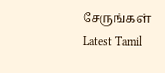சேருங்கள்
Latest Tamil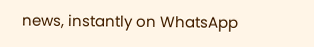news, instantly on WhatsApp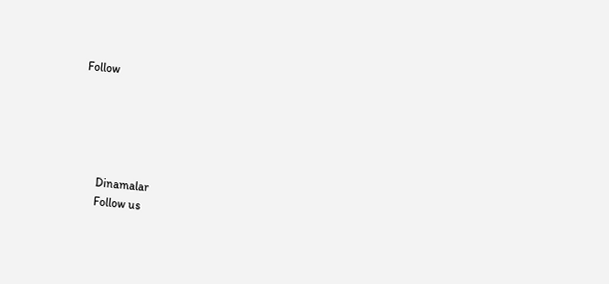Follow





      Dinamalar
      Follow us